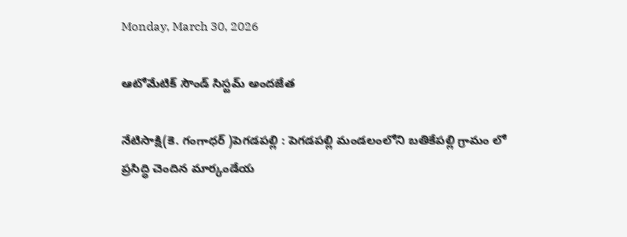Monday, March 30, 2026

ఆటోమేటిక్ సౌండ్ సిస్టమ్ అందజేత

నేటిసాక్షి(కె. గంగాధర్ )పెగడపల్లి : పెగడపల్లి మండలంలోని బతికేపల్లి గ్రామం లో ప్రసిద్ధి చెందిన మార్కండేయ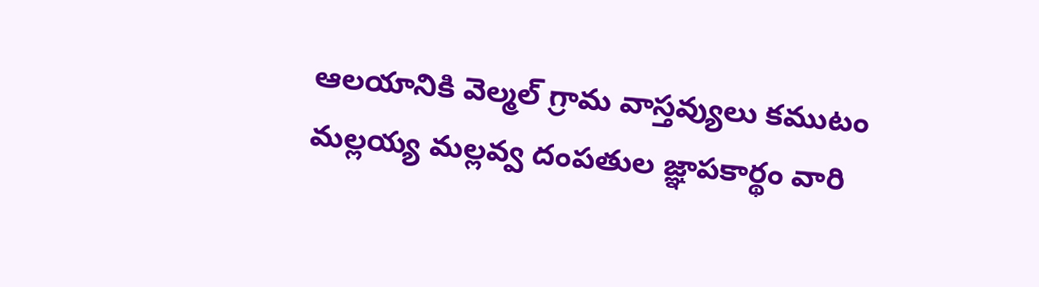ఆలయానికి వెల్మల్ గ్రామ వాస్తవ్యులు కముటం మల్లయ్య మల్లవ్వ దంపతుల జ్ఞాపకార్థం వారి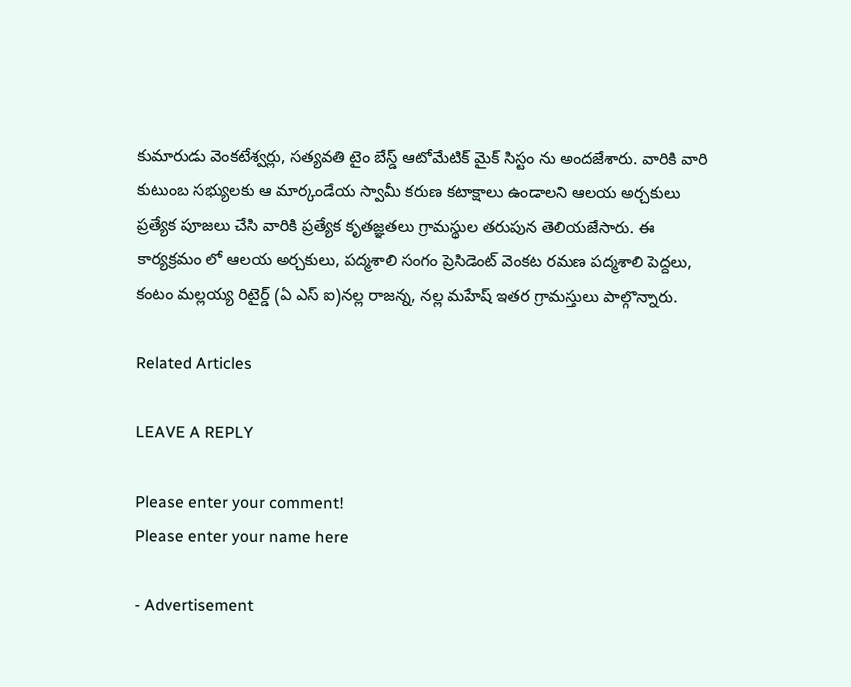కుమారుడు వెంకటేశ్వర్లు, సత్యవతి టైం బేస్డ్ ఆటోమేటిక్ మైక్ సిస్టం ను అందజేశారు. వారికి వారి కుటుంబ సభ్యులకు ఆ మార్కండేయ స్వామీ కరుణ కటాక్షాలు ఉండాలని ఆలయ అర్చకులు ప్రత్యేక పూజలు చేసి వారికి ప్రత్యేక కృతజ్ఞతలు గ్రామస్థుల తరుపున తెలియజేసారు. ఈ కార్యక్రమం లో ఆలయ అర్చకులు, పద్మశాలి సంగం ప్రెసిడెంట్ వెంకట రమణ పద్మశాలి పెద్దలు, కంటం మల్లయ్య రిటైర్డ్ (ఏ ఎస్ ఐ)నల్ల రాజన్న, నల్ల మహేష్ ఇతర గ్రామస్తులు పాల్గొన్నారు.

Related Articles

LEAVE A REPLY

Please enter your comment!
Please enter your name here

- Advertisement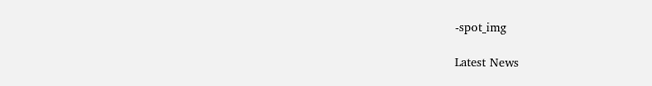-spot_img

Latest News